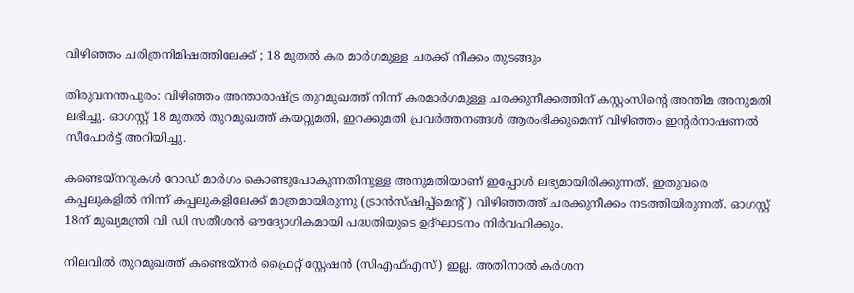വിഴിഞ്ഞം ചരിത്രനിമിഷത്തിലേക്ക് ; 18 മുതൽ കര മാർഗമുള്ള ചരക്ക് നീക്കം തുടങ്ങും

തിരുവനന്തപുരം: വിഴിഞ്ഞം അന്താരാഷ്ട്ര തുറമുഖത്ത് നിന്ന് കരമാർഗമുള്ള ചരക്കുനീക്കത്തിന് കസ്റ്റംസിന്റെ അന്തിമ അനുമതി ലഭിച്ചു. ഓഗസ്റ്റ് 18 മുതൽ തുറമുഖത്ത് കയറ്റുമതി, ഇറക്കുമതി പ്രവർത്തനങ്ങൾ ആരംഭിക്കുമെന്ന് വിഴിഞ്ഞം ഇന്റർനാഷണൽ സീപോർട്ട് അറിയിച്ചു.

കണ്ടെയ്‌നറുകൾ റോഡ് മാർഗം കൊണ്ടുപോകുന്നതിനുള്ള അനുമതിയാണ് ഇപ്പോൾ ലഭ്യമായിരിക്കുന്നത്. ഇതുവരെ കപ്പലുകളിൽ നിന്ന് കപ്പലുകളിലേക്ക് മാത്രമായിരുന്നു (ട്രാൻസ്ഷിപ്പ്‌മെന്റ്) വിഴിഞ്ഞത്ത് ചരക്കുനീക്കം നടത്തിയിരുന്നത്. ഓഗസ്റ്റ് 18ന് മുഖ്യമന്ത്രി വി ഡി സതീശൻ ഔദ്യോഗികമായി പദ്ധതിയുടെ ഉദ്ഘാടനം നിർവഹിക്കും.

നിലവിൽ തുറമുഖത്ത് കണ്ടെയ്‌നർ ഫ്രൈറ്റ് സ്റ്റേഷൻ (സിഎഫ്എസ്) ഇല്ല. അതിനാൽ കർശന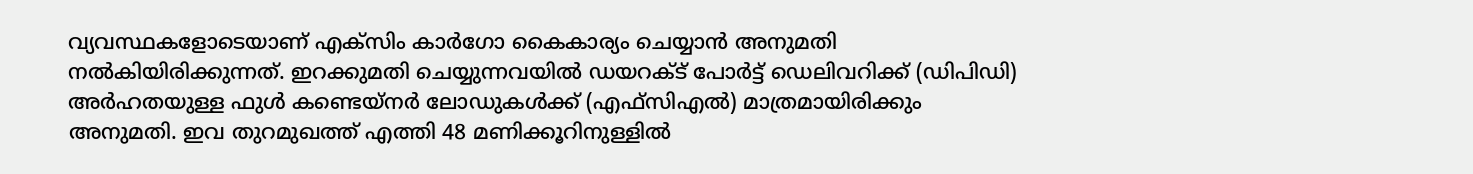വ്യവസ്ഥകളോടെയാണ് എക്‌സിം കാർഗോ കൈകാര്യം ചെയ്യാൻ അനുമതി നൽകിയിരിക്കുന്നത്. ഇറക്കുമതി ചെയ്യുന്നവയിൽ ഡയറക്ട് പോർട്ട് ഡെലിവറിക്ക് (ഡിപിഡി) അർഹതയുള്ള ഫുൾ കണ്ടെയ്‌നർ ലോഡുകൾക്ക് (എഫ്‌സിഎൽ) മാത്രമായിരിക്കും അനുമതി. ഇവ തുറമുഖത്ത് എത്തി 48 മണിക്കൂറിനുള്ളിൽ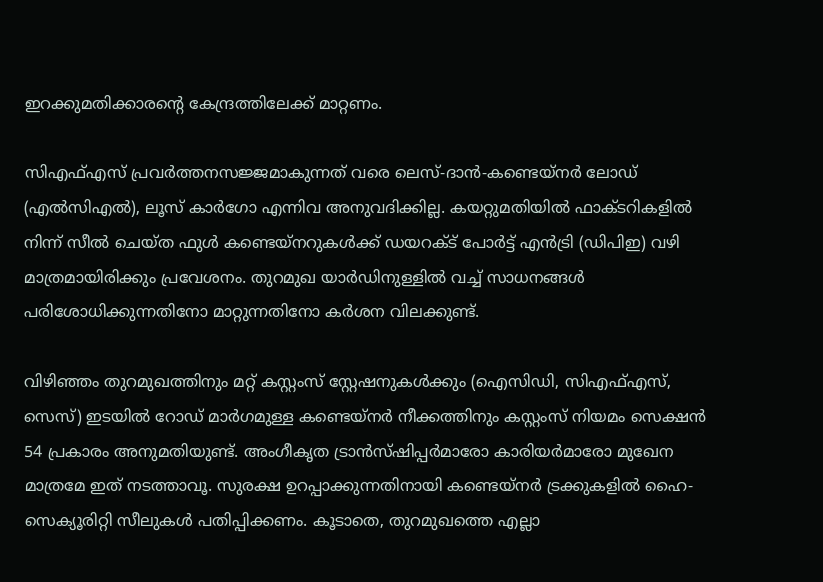ഇറക്കുമതിക്കാരന്റെ കേന്ദ്രത്തിലേക്ക് മാറ്റണം.

സിഎഫ്എസ് പ്രവർത്തനസജ്ജമാകുന്നത് വരെ ലെസ്-ദാൻ-കണ്ടെയ്‌നർ ലോഡ് (എൽസിഎൽ), ലൂസ് കാർഗോ എന്നിവ അനുവദിക്കില്ല. കയറ്റുമതിയിൽ ഫാക്ടറികളിൽ നിന്ന് സീൽ ചെയ്ത ഫുൾ കണ്ടെയ്‌നറുകൾക്ക് ഡയറക്ട് പോർട്ട് എൻട്രി (ഡിപിഇ) വഴി മാത്രമായിരിക്കും പ്രവേശനം. തുറമുഖ യാർഡിനുള്ളിൽ വച്ച് സാധനങ്ങൾ പരിശോധിക്കുന്നതിനോ മാറ്റുന്നതിനോ കർശന വിലക്കുണ്ട്.

വിഴിഞ്ഞം തുറമുഖത്തിനും മറ്റ് കസ്റ്റംസ് സ്റ്റേഷനുകൾക്കും (ഐസിഡി, സിഎഫ്എസ്, സെസ്) ഇടയിൽ റോഡ് മാർഗമുള്ള കണ്ടെയ്‌നർ നീക്കത്തിനും കസ്റ്റംസ് നിയമം സെക്ഷൻ 54 പ്രകാരം അനുമതിയുണ്ട്. അംഗീകൃത ട്രാൻസ്ഷിപ്പർമാരോ കാരിയർമാരോ മുഖേന മാത്രമേ ഇത് നടത്താവൂ. സുരക്ഷ ഉറപ്പാക്കുന്നതിനായി കണ്ടെയ്‌നർ ട്രക്കുകളിൽ ഹൈ-സെക്യൂരിറ്റി സീലുകൾ പതിപ്പിക്കണം. കൂടാതെ, തുറമുഖത്തെ എല്ലാ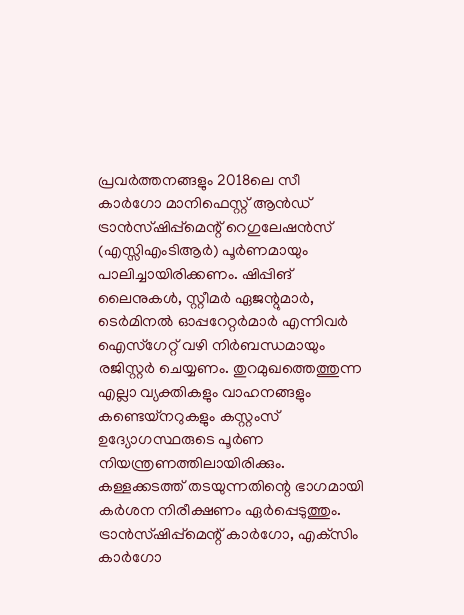പ്രവർത്തനങ്ങളും 2018ലെ സീ കാർഗോ മാനിഫെസ്റ്റ് ആൻഡ് ട്രാൻസ്ഷിപ്പ്‌മെന്റ് റെഗുലേഷൻസ് (എസ്സിഎംടിആർ) പൂർണമായും പാലിച്ചായിരിക്കണം. ഷിപ്പിങ് ലൈനുകൾ, സ്റ്റീമർ ഏജന്റുമാർ, ടെർമിനൽ ഓപ്പറേറ്റർമാർ എന്നിവർ ഐസ്‌ഗേറ്റ് വഴി നിർബന്ധമായും രജിസ്റ്റർ ചെയ്യണം. തുറമുഖത്തെത്തുന്ന എല്ലാ വ്യക്തികളും വാഹനങ്ങളും കണ്ടെയ്‌നറുകളും കസ്റ്റംസ് ഉദ്യോഗസ്ഥരുടെ പൂർണ നിയന്ത്രണത്തിലായിരിക്കും. കള്ളക്കടത്ത് തടയുന്നതിന്റെ ഭാഗമായി കർശന നിരീക്ഷണം ഏർപ്പെടുത്തും. ട്രാൻസ്ഷിപ്പ്‌മെന്റ് കാർഗോ, എക്‌സിം കാർഗോ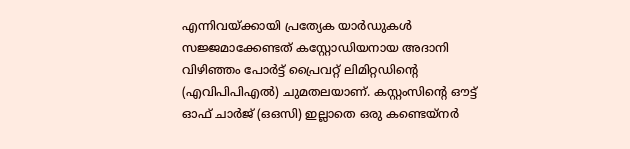എന്നിവയ്ക്കായി പ്രത്യേക യാർഡുകൾ സജ്ജമാക്കേണ്ടത് കസ്റ്റോഡിയനായ അദാനി വിഴിഞ്ഞം പോർട്ട് പ്രൈവറ്റ് ലിമിറ്റഡിന്റെ (എവിപിപിഎൽ) ചുമതലയാണ്. കസ്റ്റംസിന്റെ ഔട്ട് ഓഫ് ചാർജ് (ഒഒസി) ഇല്ലാതെ ഒരു കണ്ടെയ്‌നർ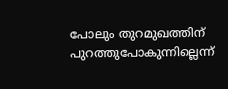പോലും തുറമുഖത്തിന് പുറത്തുപോകുന്നില്ലെന്ന്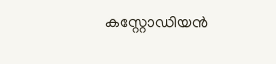കസ്റ്റോഡിയൻ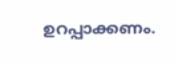ഉറപ്പാക്കണം.